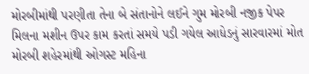મોરબીમાંથી પરણીતા તેના બે સંતાનોને લઈને ગુમ મોરબી નજીક પેપર મિલના મશીન ઉપર કામ કરતાં સમયે પડી ગયેલ આધેડનું સારવારમાં મોત મોરબી શહેરમાંથી ઓગસ્ટ મહિના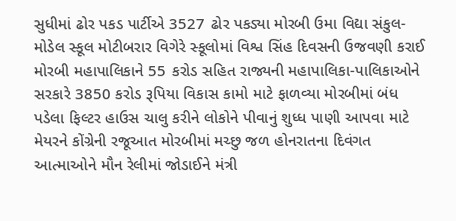સુધીમાં ઢોર પકડ પાર્ટીએ 3527 ઢોર પકડ્યા મોરબી ઉમા વિદ્યા સંકુલ-મોડેલ સ્કૂલ મોટીબરાર વિગેરે સ્કૂલોમાં વિશ્વ સિંહ દિવસની ઉજવણી કરાઈ મોરબી મહાપાલિકાને 55 કરોડ સહિત રાજ્યની મહાપાલિકા-પાલિકાઓને સરકારે 3850 કરોડ રૂપિયા વિકાસ કામો માટે ફાળવ્યા મોરબીમાં બંધ પડેલા ફિલ્ટર હાઉસ ચાલુ કરીને લોકોને પીવાનું શુધ્ધ પાણી આપવા માટે મેયરને કોંગ્રેની રજૂઆત મોરબીમાં મચ્છુ જળ હોનરાતના દિવંગત આત્માઓને મૌન રેલીમાં જોડાઈને મંત્રી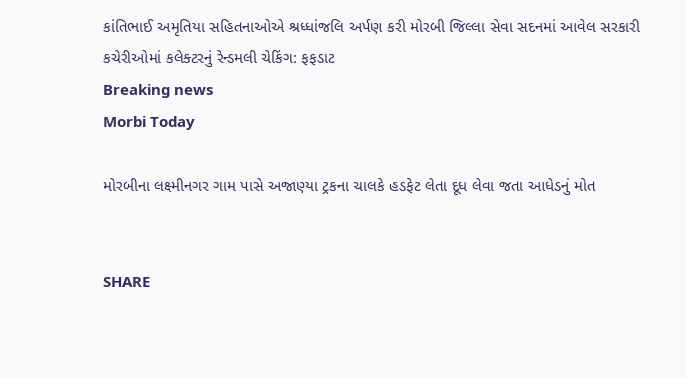કાંતિભાઈ અમૃતિયા સહિતનાઓએ શ્રધ્ધાંજલિ અર્પણ કરી મોરબી જિલ્લા સેવા સદનમાં આવેલ સરકારી કચેરીઓમાં કલેક્ટરનું રેન્ડમલી ચેકિંગ: ફફડાટ
Breaking news
Morbi Today

મોરબીના લક્ષ્મીનગર ગામ પાસે અજાણ્યા ટ્રકના ચાલકે હડફેટ લેતા દૂધ લેવા જતા આધેડનું મોત


SHARE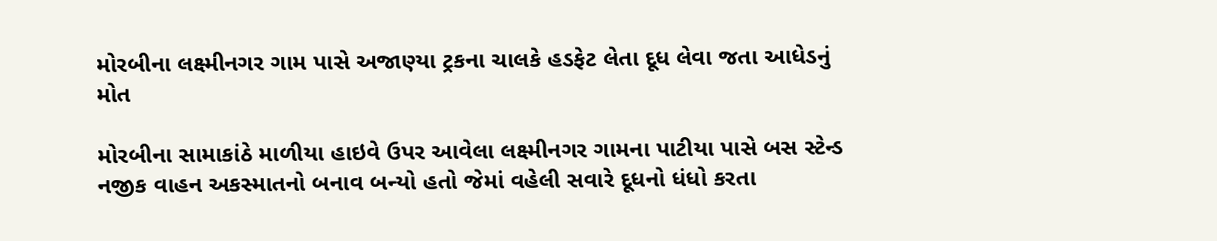મોરબીના લક્ષ્મીનગર ગામ પાસે અજાણ્યા ટ્રકના ચાલકે હડફેટ લેતા દૂધ લેવા જતા આધેડનું મોત

મોરબીના સામાકાંઠે માળીયા હાઇવે ઉપર આવેલા લક્ષ્મીનગર ગામના પાટીયા પાસે બસ સ્ટેન્ડ નજીક વાહન અકસ્માતનો બનાવ બન્યો હતો જેમાં વહેલી સવારે દૂધનો ધંધો કરતા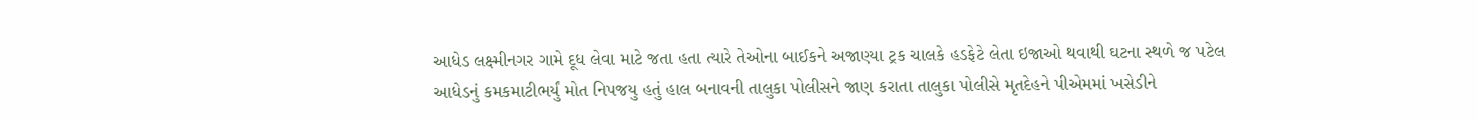આધેડ લક્ષ્મીનગર ગામે દૂધ લેવા માટે જતા હતા ત્યારે તેઓના બાઈકને અજાણ્યા ટ્રક ચાલકે હડફેટે લેતા ઇજાઓ થવાથી ઘટના સ્થળે જ પટેલ આધેડનું કમકમાટીભર્યું મોત નિપજયુ હતું હાલ બનાવની તાલુકા પોલીસને જાણ કરાતા તાલુકા પોલીસે મૃતદેહને પીએમમાં ખસેડીને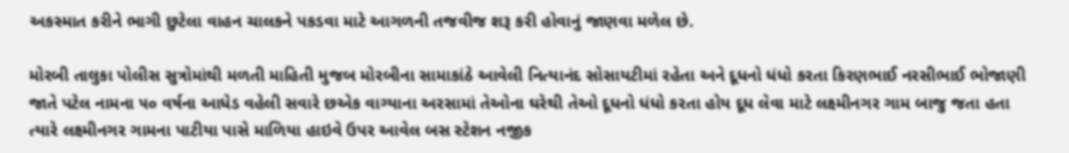અકસ્માત કરીને ભાગી છુટેલા વાહન ચાલકને પકડવા માટે આગળની તજવીજ શરૂ કરી હોવાનું જાણવા મળેલ છે.

મોરબી તાલુકા પોલીસ સુત્રોમાંથી મળતી માહિતી મુજબ મોરબીના સામાકાંઠે આવેલી નિત્યાનંદ સોસાયટીમાં રહેતા અને દૂધનો ધંધો કરતા કિરણભાઈ નરસીભાઈ ભોજાણી જાતે પટેલ નામના ૫૦ વર્ષના આધેડ વહેલી સવારે છએક વાગ્યાના અરસામાં તેઓના ઘરેથી તેઓ દૂધનો ધંધો કરતા હોય દૂધ લેવા માટે લક્ષ્મીનગર ગામ બાજુ જતા હતા ત્યારે લક્ષ્મીનગર ગામના પાટીયા પાસે માળિયા હાઇવે ઉપર આવેલ બસ સ્ટેશન નજીક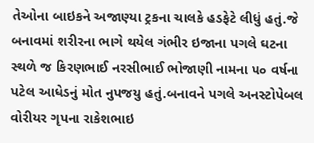તેઓના બાઇકને અજાણ્યા ટ્રકના ચાલકે હડફેટે લીધું હતું.જે બનાવમાં શરીરના ભાગે થયેલ ગંભીર ઇજાના પગલે ઘટના સ્થળે જ કિરણભાઈ નરસીભાઈ ભોજાણી નામના ૫૦ વર્ષના પટેલ આધેડનું મોત નુપજયુ હતું.બનાવને પગલે અનસ્ટોપેબલ વોરીયર ગૃપના રાકેશભાઇ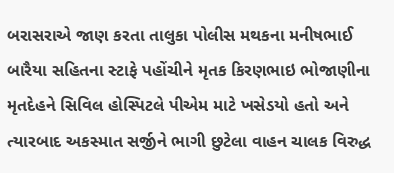બરાસરાએ જાણ કરતા તાલુકા પોલીસ મથકના મનીષભાઈ બારૈયા સહિતના સ્ટાફે પહોંચીને મૃતક કિરણભાઇ ભોજાણીના મૃતદેહને સિવિલ હોસ્પિટલે પીએમ માટે ખસેડયો હતો અને ત્યારબાદ અકસ્માત સર્જીને ભાગી છુટેલા વાહન ચાલક વિરુદ્ધ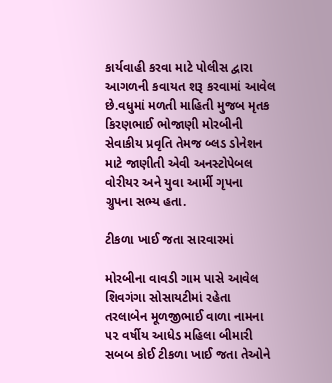કાર્યવાહી કરવા માટે પોલીસ દ્વારા આગળની કવાયત શરૂ કરવામાં આવેલ છે.વધુમાં મળતી માહિતી મુજબ મૃતક કિરણભાઈ ભોજાણી મોરબીની સેવાકીય પ્રવૃતિ તેમજ બ્લડ ડોનેશન માટે જાણીતી એવી અનસ્ટોપેબલ વોરીયર અને યુવા આર્મી ગૃપના  ગ્રુપના સભ્ય હતા.

ટીકળા ખાઈ જતા સારવારમાં

મોરબીના વાવડી ગામ પાસે આવેલ શિવગંગા સોસાયટીમાં રહેતા તરલાબેન મૂળજીભાઈ વાળા નામના ૫૨ વર્ષીય આધેડ મહિલા બીમારી સબબ કોઈ ટીકળા ખાઈ જતા તેઓને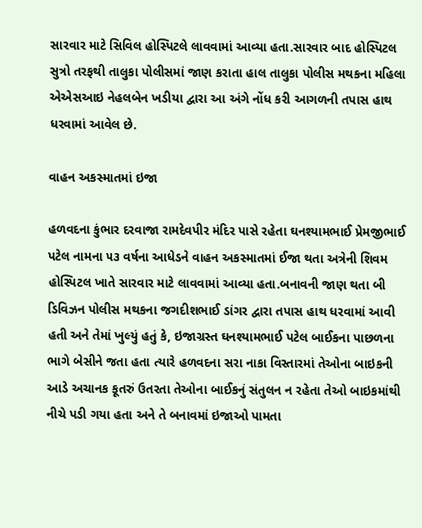સારવાર માટે સિવિલ હોસ્પિટલે લાવવામાં આવ્યા હતા.સારવાર બાદ હોસ્પિટલ સુત્રો તરફથી તાલુકા પોલીસમાં જાણ કરાતા હાલ તાલુકા પોલીસ મથકના મહિલા એએસઆઇ નેહલબેન ખડીયા દ્વારા આ અંગે નોંધ કરી આગળની તપાસ હાથ ધરવામાં આવેલ છે.

વાહન અકસ્માતમાં ઇજા

હળવદના કુંભાર દરવાજા રામદેવપીર મંદિર પાસે રહેતા ઘનશ્યામભાઈ પ્રેમજીભાઈ પટેલ નામના ૫૩ વર્ષના આધેડને વાહન અકસ્માતમાં ઈજા થતા અત્રેની શિવમ હોસ્પિટલ ખાતે સારવાર માટે લાવવામાં આવ્યા હતા.બનાવની જાણ થતા બી ડિવિઝન પોલીસ મથકના જગદીશભાઈ ડાંગર દ્વારા તપાસ હાથ ધરવામાં આવી હતી અને તેમાં ખુલ્યું હતું કે, ઇજાગ્રસ્ત ઘનશ્યામભાઈ પટેલ બાઈકના પાછળના ભાગે બેસીને જતા હતા ત્યારે હળવદના સરા નાકા વિસ્તારમાં તેઓના બાઇકની આડે અચાનક કૂતરું ઉતરતા તેઓના બાઈકનું સંતુલન ન રહેતા તેઓ બાઇકમાંથી નીચે પડી ગયા હતા અને તે બનાવમાં ઇજાઓ પામતા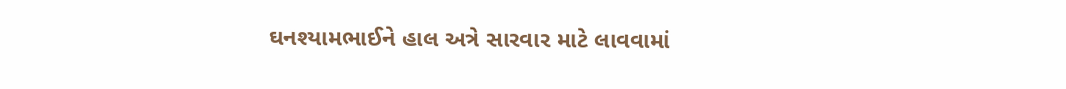ઘનશ્યામભાઈને હાલ અત્રે સારવાર માટે લાવવામાં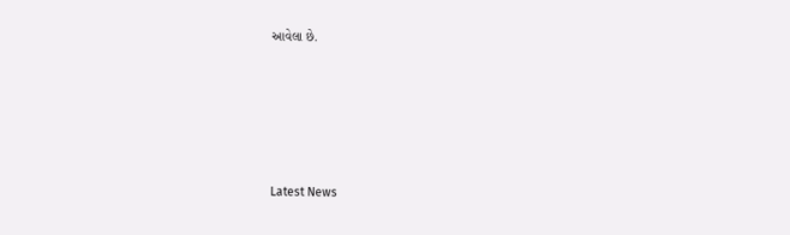આવેલા છે.






Latest News